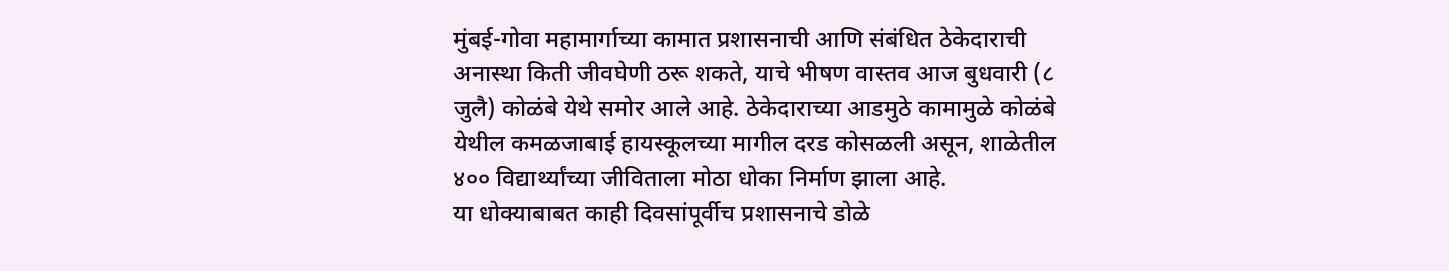मुंबई-गोवा महामार्गाच्या कामात प्रशासनाची आणि संबंधित ठेकेदाराची अनास्था किती जीवघेणी ठरू शकते, याचे भीषण वास्तव आज बुधवारी (८ जुलै) कोळंबे येथे समोर आले आहे. ठेकेदाराच्या आडमुठे कामामुळे कोळंबे येथील कमळजाबाई हायस्कूलच्या मागील दरड कोसळली असून, शाळेतील ४०० विद्यार्थ्यांच्या जीविताला मोठा धोका निर्माण झाला आहे.
या धोक्याबाबत काही दिवसांपूर्वीच प्रशासनाचे डोळे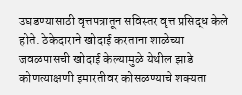उघडण्यासाठी वृत्तपत्रातून सविस्तर वृत्त प्रसिद्ध केले होते. ठेकेदाराने खोदाई करताना शाळेच्या जवळपासची खोदाई केल्यामुळे येथील झाडे कोणत्याक्षणी इमारतीवर कोसळण्याचे शक्यता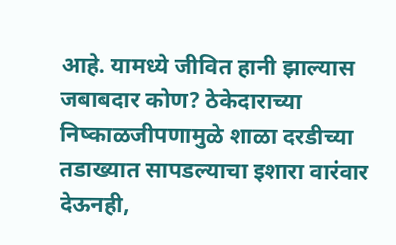आहे. यामध्ये जीवित हानी झाल्यास जबाबदार कोण? ठेकेदाराच्या निष्काळजीपणामुळे शाळा दरडीच्या तडाख्यात सापडल्याचा इशारा वारंवार देऊनही,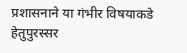प्रशासनाने या गंभीर विषयाकडे हेतुपुरस्सर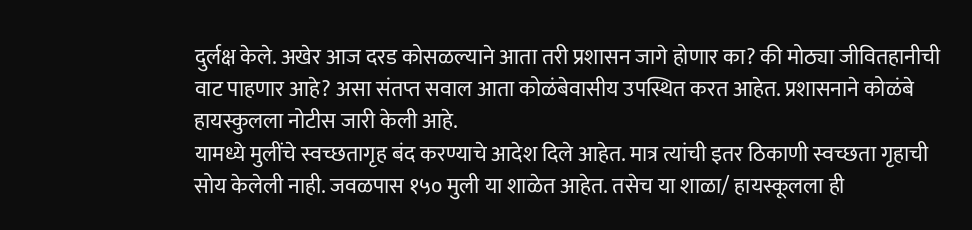दुर्लक्ष केले. अखेर आज दरड कोसळल्याने आता तरी प्रशासन जागे होणार का? की मोठ्या जीवितहानीची वाट पाहणार आहे? असा संतप्त सवाल आता कोळंबेवासीय उपस्थित करत आहेत. प्रशासनाने कोळंबे हायस्कुलला नोटीस जारी केली आहे.
यामध्ये मुलींचे स्वच्छतागृह बंद करण्याचे आदेश दिले आहेत. मात्र त्यांची इतर ठिकाणी स्वच्छता गृहाची सोय केलेली नाही. जवळपास १५० मुली या शाळेत आहेत. तसेच या शाळा/ हायस्कूलला ही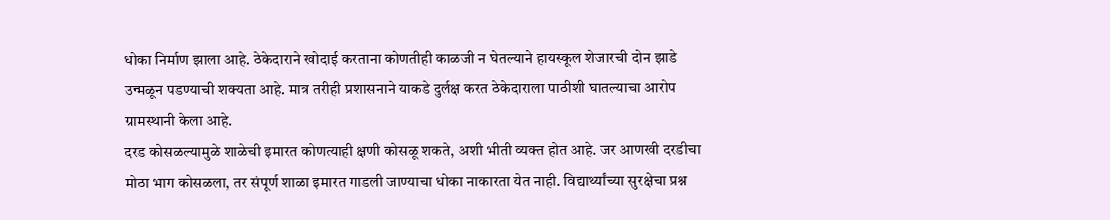धोका निर्माण झाला आहे. ठेकेदाराने खोदाई करताना कोणतीही काळजी न घेतल्याने हायस्कूल शेजारची दोन झाडे उन्मळून पडण्याची शक्यता आहे. मात्र तरीही प्रशासनाने याकडे दुर्लक्ष करत ठेकेदाराला पाठीशी घातल्याचा आरोप ग्रामस्थानी केला आहे.
दरड कोसळल्यामुळे शाळेची इमारत कोणत्याही क्षणी कोसळू शकते, अशी भीती व्यक्त होत आहे. जर आणखी दरडीचा मोठा भाग कोसळला, तर संपूर्ण शाळा इमारत गाडली जाण्याचा धोका नाकारता येत नाही. विद्यार्थ्यांच्या सुरक्षेचा प्रश्न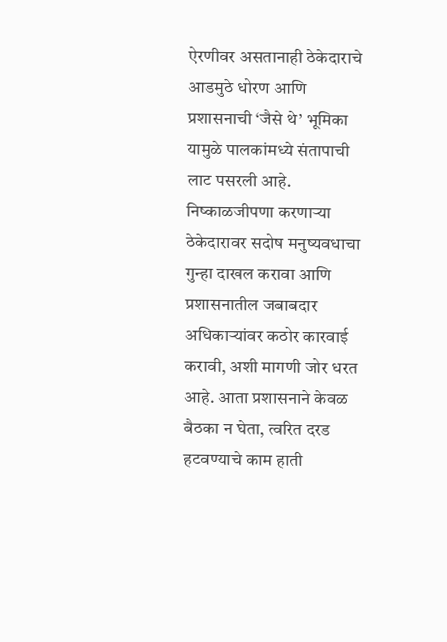ऐरणीवर असतानाही ठेकेदाराचे आडमुठे धोरण आणि प्रशासनाची ‘जैसे थे’ भूमिका यामुळे पालकांमध्ये संतापाची लाट पसरली आहे.
निष्काळजीपणा करणाऱ्या ठेकेदारावर सदोष मनुष्यवधाचा गुन्हा दाखल करावा आणि प्रशासनातील जबाबदार अधिकाऱ्यांवर कठोर कारवाई करावी, अशी मागणी जोर धरत आहे. आता प्रशासनाने केवळ बैठका न घेता, त्वरित दरड हटवण्याचे काम हाती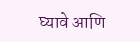घ्यावे आणि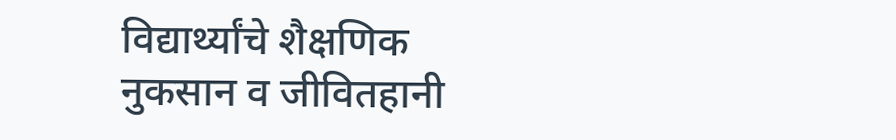विद्यार्थ्यांचे शैक्षणिक नुकसान व जीवितहानी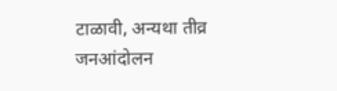टाळावी, अन्यथा तीव्र जनआंदोलन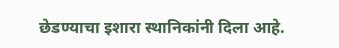छेडण्याचा इशारा स्थानिकांनी दिला आहे.